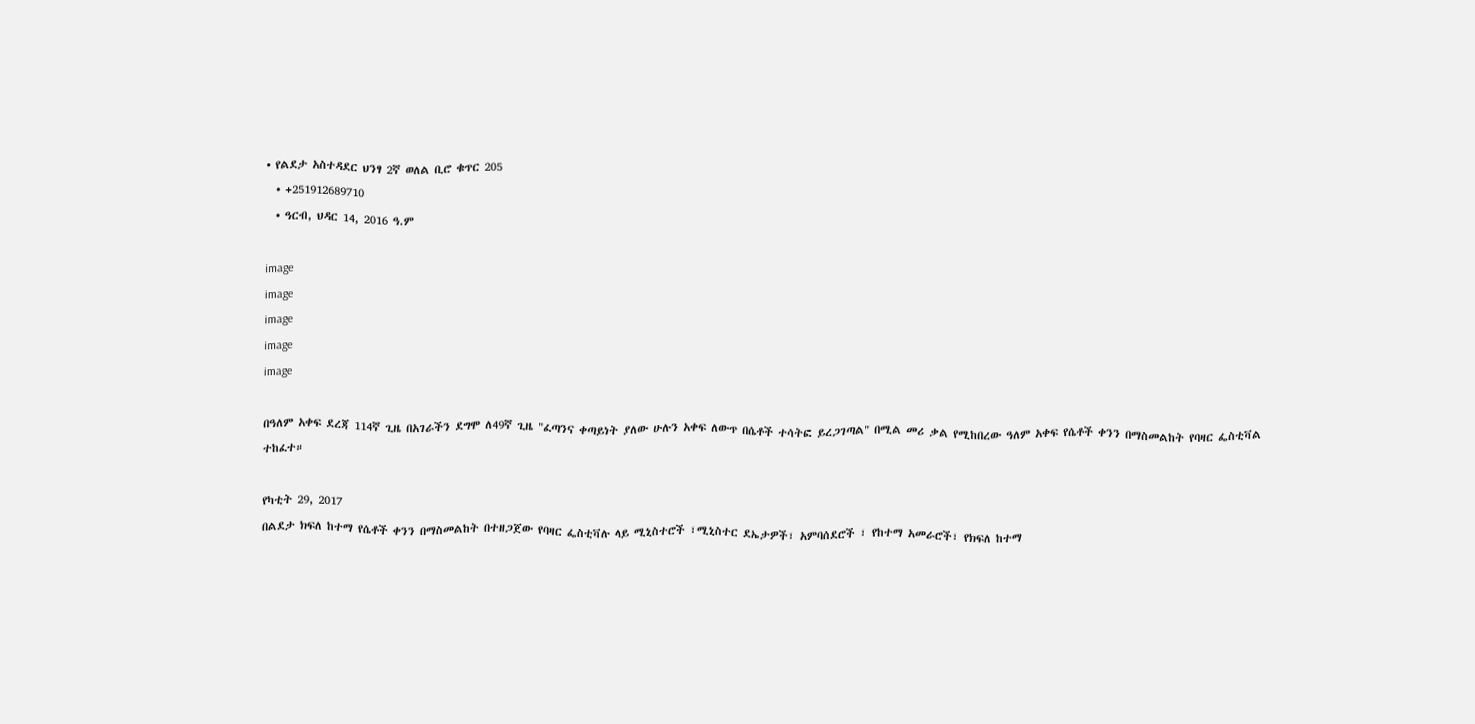• የልደታ አስተዳደር ህንፃ 2ኛ ወለል ቢሮ ቁጥር 205
  • +251912689710
  • ዓርብ, ህዳር 14, 2016 ዓ.ም

image
image
image
image
image

በዓለም አቀፍ ደረጃ 114ኛ ጊዜ በአገራችን ደግሞ ለ49ኛ ጊዜ "ፈጣንና ቀጣይነት ያለው ሁሉን አቀፍ ለውጥ በሴቶች ተሳትፎ ይረጋገጣል" በሚል መሪ ቃል የሚከበረው ዓለም አቀፍ የሴቶች ቀንን በማስመልከት የባዛር ፌስቲቫል ተከፈተ።

የካቲት 29, 2017
በልደታ ክፍለ ከተማ የሴቶች ቀንን በማስመልከት በተዘጋጀው የባዛር ፌስቲቫሉ ላይ ሚኒስተሮች ፣ሚኒስተር ደኤታዎች፣ አምባሰደሮች ፣ የከተማ አመራሮች፣ የክፍለ ከተማ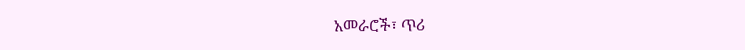አመራሮች፣ ጥሪ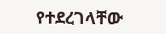የተደረገላቸው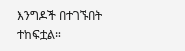እንግዶች በተገኙበት ተከፍቷል።